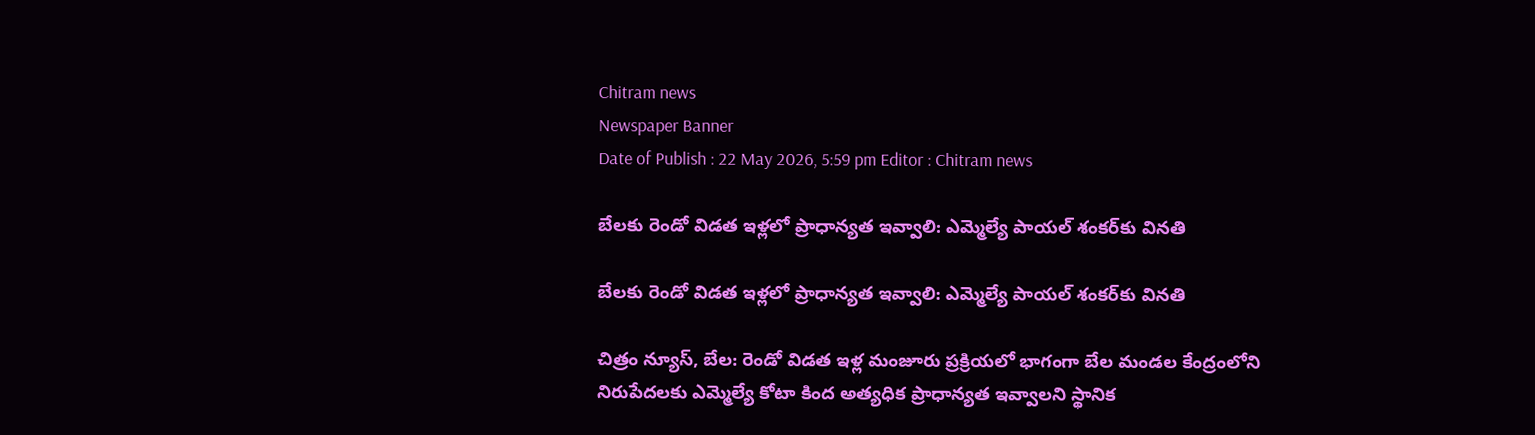Chitram news
Newspaper Banner
Date of Publish : 22 May 2026, 5:59 pm Editor : Chitram news

బేలకు రెండో విడత ఇళ్లలో ప్రాధాన్యత ఇవ్వాలి: ఎమ్మెల్యే పాయల్ శంకర్‌కు వినతి

బేలకు రెండో విడత ఇళ్లలో ప్రాధాన్యత ఇవ్వాలి: ఎమ్మెల్యే పాయల్ శంకర్‌కు వినతి

చిత్రం న్యూస్, బేల: రెండో విడత ఇళ్ల మంజూరు ప్రక్రియలో భాగంగా బేల మండల కేంద్రంలోని నిరుపేదలకు ఎమ్మెల్యే కోటా కింద అత్యధిక ప్రాధాన్యత ఇవ్వాలని స్థానిక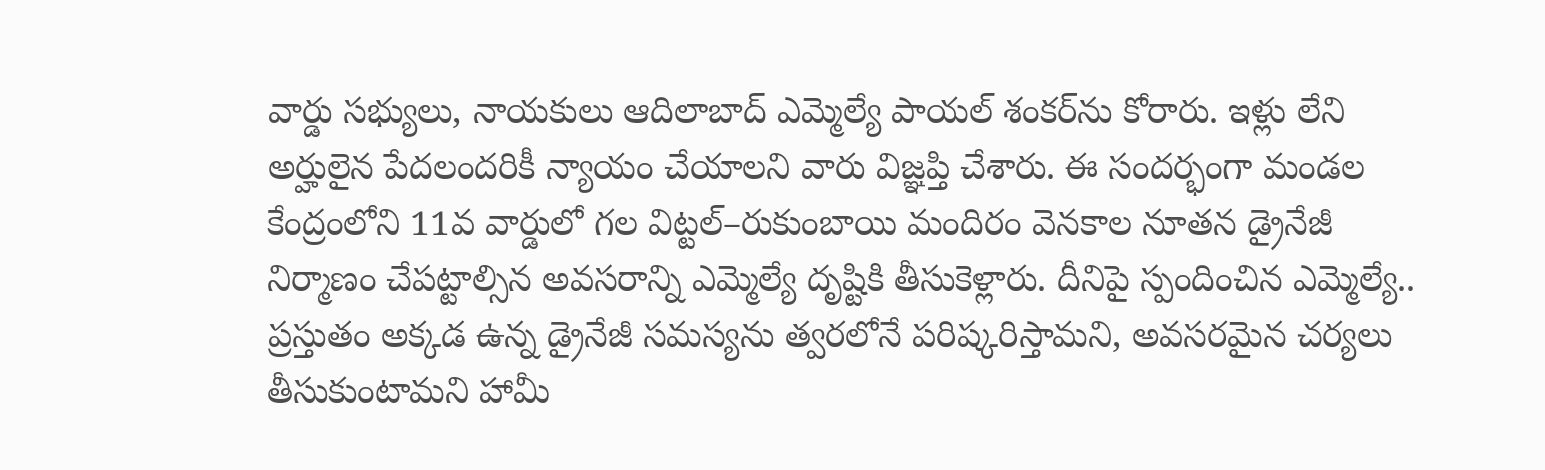వార్డు సభ్యులు, నాయకులు ఆదిలాబాద్ ఎమ్మెల్యే పాయల్ శంకర్‌ను కోరారు. ఇళ్లు లేని అర్హులైన పేదలందరికీ న్యాయం చేయాలని వారు విజ్ఞప్తి చేశారు. ఈ సందర్భంగా మండల కేంద్రంలోని 11వ వార్డులో గల విట్టల్–రుకుంబాయి మందిరం వెనకాల నూతన డ్రైనేజీ నిర్మాణం చేపట్టాల్సిన అవసరాన్ని ఎమ్మెల్యే దృష్టికి తీసుకెళ్లారు. దీనిపై స్పందించిన ఎమ్మెల్యే.. ప్రస్తుతం అక్కడ ఉన్న డ్రైనేజీ సమస్యను త్వరలోనే పరిష్కరిస్తామని, అవసరమైన చర్యలు తీసుకుంటామని హామీ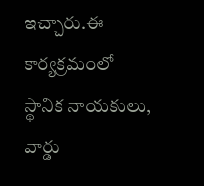ఇచ్చారు.ఈ కార్యక్రమంలో స్థానిక నాయకులు, వార్డు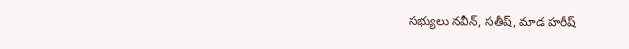సభ్యులు నవీన్, సతీష్, మాడ హరీష్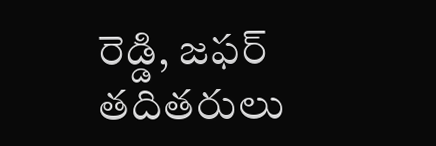రెడ్డి, జఫర్ తదితరులు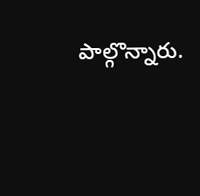పాల్గొన్నారు.